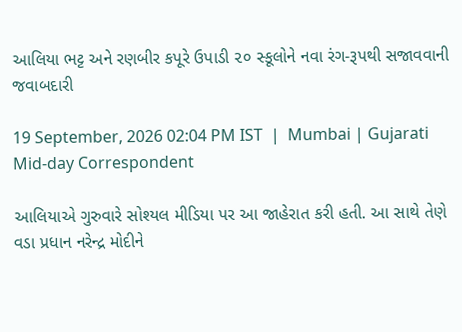આલિયા ભટ્ટ અને રણબીર કપૂરે ઉપાડી ૨૦ સ્કૂલોને નવા રંગ-રૂપથી સજાવવાની જવાબદારી

19 September, 2026 02:04 PM IST  |  Mumbai | Gujarati Mid-day Correspondent

આલિયાએ ગુરુવારે સોશ્યલ મીડિયા પર આ જાહેરાત કરી હતી. આ સાથે તેણે વડા પ્રધાન નરેન્દ્ર મોદીને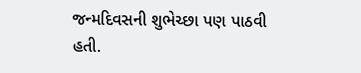જન્મદિવસની શુભેચ્છા પણ પાઠવી હતી.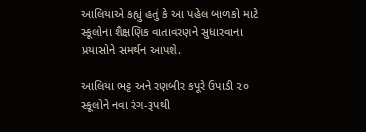આલિયાએ કહ્યું હતું કે આ પહેલ બાળકો માટે સ્કૂલોના શૈક્ષણિક વાતાવરણને સુધારવાના પ્રયાસોને સમર્થન આપશે.

આલિયા ભટ્ટ અને રણબીર કપૂરે ઉપાડી ૨૦ સ્કૂલોને નવા રંગ-રૂપથી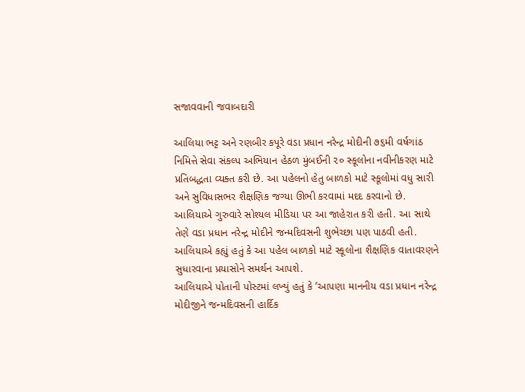સજાવવાની જવાબદારી

આલિયા ભટ્ટ અને રણબીર કપૂરે વડા પ્રધાન નરેન્દ્ર મોદીની ૭૬મી વર્ષગાંઠ નિમિત્તે સેવા સંકલ્પ અભિયાન હેઠળ મુંબઈની ૨૦ સ્કૂલોના નવીનીકરણ માટે પ્રતિબદ્ધતા વ્યક્ત કરી છે. આ પહેલનો હેતુ બાળકો માટે સ્કૂલોમાં વધુ સારી અને સુવિધાસભર શૈક્ષણિક જગ્યા ઊભી કરવામાં મદદ કરવાનો છે. આલિયાએ ગુરુવારે સોશ્યલ મીડિયા પર આ જાહેરાત કરી હતી. આ સાથે તેણે વડા પ્રધાન નરેન્દ્ર મોદીને જન્મદિવસની શુભેચ્છા પણ પાઠવી હતી. આલિયાએ કહ્યું હતું કે આ પહેલ બાળકો માટે સ્કૂલોના શૈક્ષણિક વાતાવરણને સુધારવાના પ્રયાસોને સમર્થન આપશે.
આલિયાએ પોતાની પોસ્ટમાં લખ્યું હતું કે ‘આપણા માનનીય વડા પ્રધાન નરેન્દ્ર મોદીજીને જન્મદિવસની હાર્દિક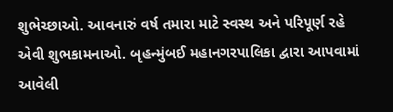શુભેચ્છાઓ. આવનારું વર્ષ તમારા માટે સ્વસ્થ અને પરિપૂર્ણ રહે એવી શુભકામનાઓ. બૃહન્મુંબઈ મહાનગરપાલિકા દ્વારા આપવામાં આવેલી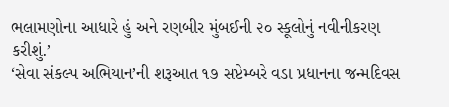ભલામણોના આધારે હું અને રણબીર મુંબઈની ૨૦ સ્કૂલોનું નવીનીકરણ કરીશું.’
‘સેવા સંકલ્પ અભિયાન’ની શરૂઆત ૧૭ સપ્ટેમ્બરે વડા પ્રધાનના જન્મદિવસ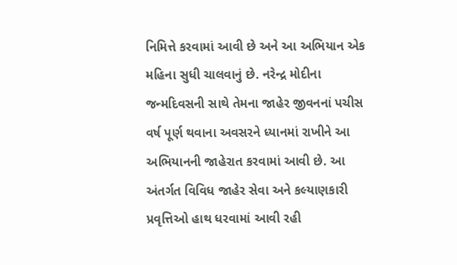નિમિત્તે કરવામાં આવી છે અને આ અભિયાન એક મહિના સુધી ચાલવાનું છે. નરેન્દ્ર મોદીના જન્મદિવસની સાથે તેમના જાહેર જીવનનાં પચીસ વર્ષ પૂર્ણ થવાના અવસરને ધ્યાનમાં રાખીને આ અભિયાનની જાહેરાત કરવામાં આવી છે. આ અંતર્ગત વિવિધ જાહેર સેવા અને કલ્યાણકારી પ્રવૃત્તિઓ હાથ ધરવામાં આવી રહી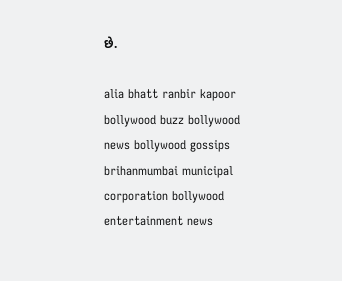છે.

alia bhatt ranbir kapoor bollywood buzz bollywood news bollywood gossips brihanmumbai municipal corporation bollywood entertainment news